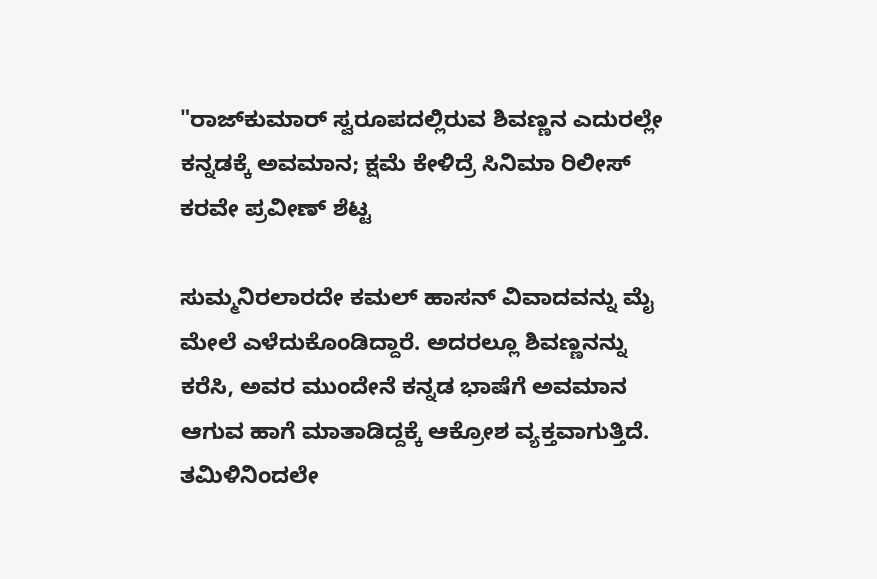"ರಾಜ್‌ಕುಮಾರ್ ಸ್ವರೂಪದಲ್ಲಿರುವ ಶಿವಣ್ಣನ ಎದುರಲ್ಲೇ ಕನ್ನಡಕ್ಕೆ ಅವಮಾನ; ಕ್ಷಮೆ ಕೇಳಿದ್ರೆ ಸಿನಿಮಾ ರಿಲೀಸ್‌ ಕರವೇ ಪ್ರವೀಣ್ ಶೆಟ್ಟ

ಸುಮ್ಮನಿರಲಾರದೇ ಕಮಲ್ ಹಾಸನ್ ವಿವಾದವನ್ನು ಮೈ ಮೇಲೆ ಎಳೆದುಕೊಂಡಿದ್ದಾರೆ. ಅದರಲ್ಲೂ ಶಿವಣ್ಣನನ್ನು ಕರೆಸಿ, ಅವರ ಮುಂದೇನೆ ಕನ್ನಡ ಭಾಷೆಗೆ ಅವಮಾನ ಆಗುವ ಹಾಗೆ ಮಾತಾಡಿದ್ದಕ್ಕೆ ಆಕ್ರೋಶ ವ್ಯಕ್ತವಾಗುತ್ತಿದೆ. ತಮಿಳಿನಿಂದಲೇ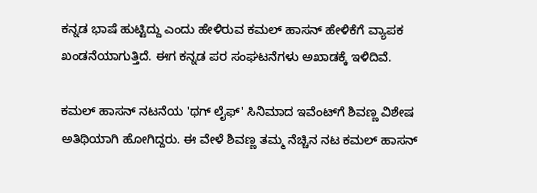ಕನ್ನಡ ಭಾಷೆ ಹುಟ್ಟಿದ್ದು ಎಂದು ಹೇಳಿರುವ ಕಮಲ್ ಹಾಸನ್ ಹೇಳಿಕೆಗೆ ವ್ಯಾಪಕ ಖಂಡನೆಯಾಗುತ್ತಿದೆ. ಈಗ ಕನ್ನಡ ಪರ ಸಂಘಟನೆಗಳು ಅಖಾಡಕ್ಕೆ ಇಳಿದಿವೆ.

ಕಮಲ್ ಹಾಸನ್ ನಟನೆಯ 'ಥಗ್ ಲೈಫ್' ಸಿನಿಮಾದ ಇವೆಂಟ್‌ಗೆ ಶಿವಣ್ಣ ವಿಶೇಷ ಅತಿಥಿಯಾಗಿ ಹೋಗಿದ್ದರು. ಈ ವೇಳೆ ಶಿವಣ್ಣ ತಮ್ಮ ನೆಚ್ಚಿನ ನಟ ಕಮಲ್ ಹಾಸನ್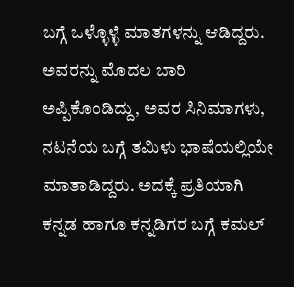ಬಗ್ಗೆ ಒಳ್ಳೊಳ್ಳೆ ಮಾತಗಳನ್ನು ಆಡಿದ್ದರು. ಅವರನ್ನು ಮೊದಲ ಬಾರಿ ಅಪ್ಪಿಕೊಂಡಿದ್ದು, ಅವರ ಸಿನಿಮಾಗಳು, ನಟನೆಯ ಬಗ್ಗೆ ತಮಿಳು ಭಾಷೆಯಲ್ಲಿಯೇ ಮಾತಾಡಿದ್ದರು. ಅದಕ್ಕೆ ಪ್ರತಿಯಾಗಿ ಕನ್ನಡ ಹಾಗೂ ಕನ್ನಡಿಗರ ಬಗ್ಗೆ ಕಮಲ್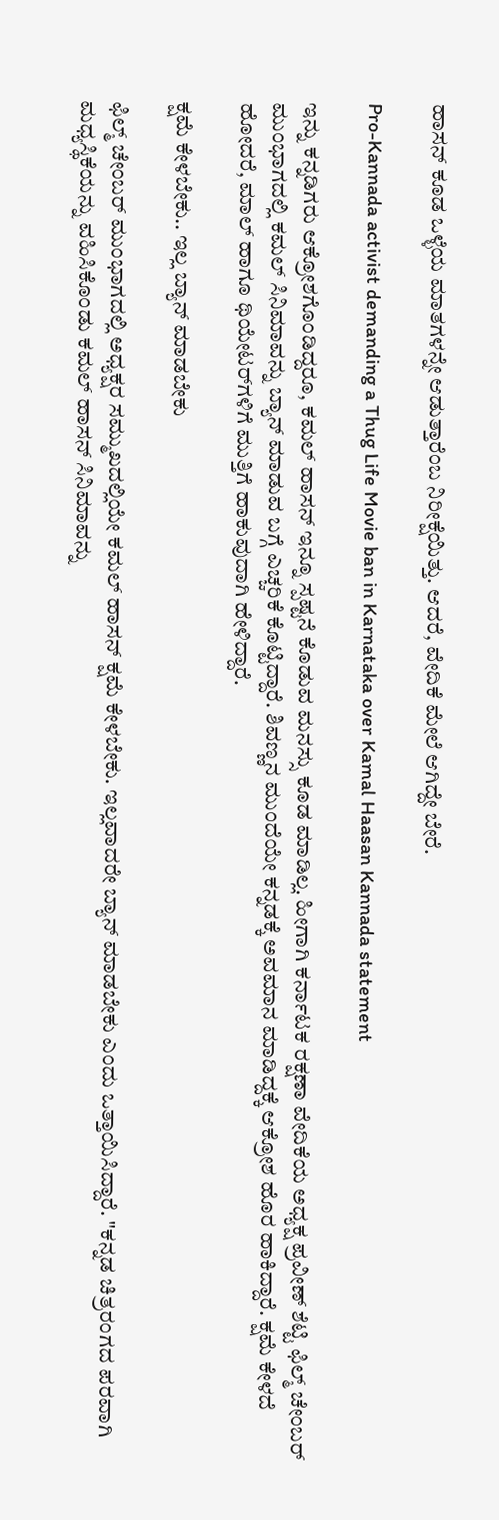ಹಾಸನ್ ಕೂಡ ಒಳ್ಳೆಯ ಮಾತಗಳನ್ನೇ ಆಡುತ್ತಾರೆಂಬ ನಿರೀಕ್ಷೆಯಿತ್ತು. ಆದರೆ, ವೇದಿಕೆ ಮೇಲೆ ಆಗಿದ್ದೇ ಬೇರೆ.

Pro-Kannada activist demanding a Thug Life Movie ban in Karnataka over Kamal Haasan Kannada statement

ಇನ್ನು ಕನ್ನಡಿಗರು ಆಕ್ರೋಶಗೊಂಡಿದ್ದರೂ, ಕಮಲ್ ಹಾಸನ್ ಇನ್ನೂ ಸ್ಪಷ್ಟನೆ ಕೊಡುವ ಮನಸ್ಸು ಕೂಡ ಮಾಡಿಲ್ಲ. ಹೀಗಾಗಿ ಕರ್ನಾಟಕ ರಕ್ಷಣಾ ವೇದಿಕೆಯ ಅಧ್ಯಕ್ಷ ಪ್ರವೀಣ್ ಶೆಟ್ಟಿ ಫಿಲ್ಮ್ ಚೇಂಬರ್‌ ಮುಂಭಾಗದಲ್ಲಿ ಕಮಲ್ ಸಿನಿಮಾವನ್ನು ಬ್ಯಾನ್ ಮಾಡುವ ಬಗ್ಗೆ ಎಚ್ಚರಿಕೆ ಕೊಟ್ಟಿದ್ದಾರೆ. ಶಿವಣ್ಣನ ಮುಂದೆಯೇ ಕನ್ನಡಕ್ಕೆ ಅವಮಾನ ಮಾಡಿದ್ದಕ್ಕೆ ಆಕ್ರೋಶ ಹೊರ ಹಾಕಿದ್ದಾರೆ. ಕ್ಷಮೆ ಕೇಳದೆ ಹೋದರೆ, ಮಾಲ್ ಹಾಗೂ ಥಿಯೇಟರ್‌ಗಳಿಗೆ ಮುತ್ತಿಗೆ ಹಾಕುವುದಾಗಿ ಹೇಳಿದ್ದಾರೆ.

ಕ್ಷಮೆ ಕೇಳಬೇಕು.. ಇಲ್ಲ ಬ್ಯಾನ್ ಮಾಡಬೇಕು

ಫಿಲ್ಮ್ ಚೇಂಬರ್ ಮುಂಭಾಗದಲ್ಲಿ ಅಧ್ಯಕ್ಷರ ಸಮ್ಮುಖದಲ್ಲಿಯೇ ಕಮಲ್ ಹಾಸನ್ ಕ್ಷಮೆ ಕೇಳಬೇಕು. ಇಲ್ಲವಾದರೇ ಬ್ಯಾನ್ ಮಾಡಬೇಕು ಎಂದು ಒತ್ತಾಯಿಸಿದ್ದಾರೆ. "ಕನ್ನಡ ಚಿತ್ರರಂಗದ ಪರವಾಗಿ ಮಧ್ಯಸ್ಥಿಕೆಯನ್ನು ವಹಿಸಿಕೊಂಡು ಕಮಲ್ ಹಾಸನ್ ಸಿನಿಮಾವನ್ನು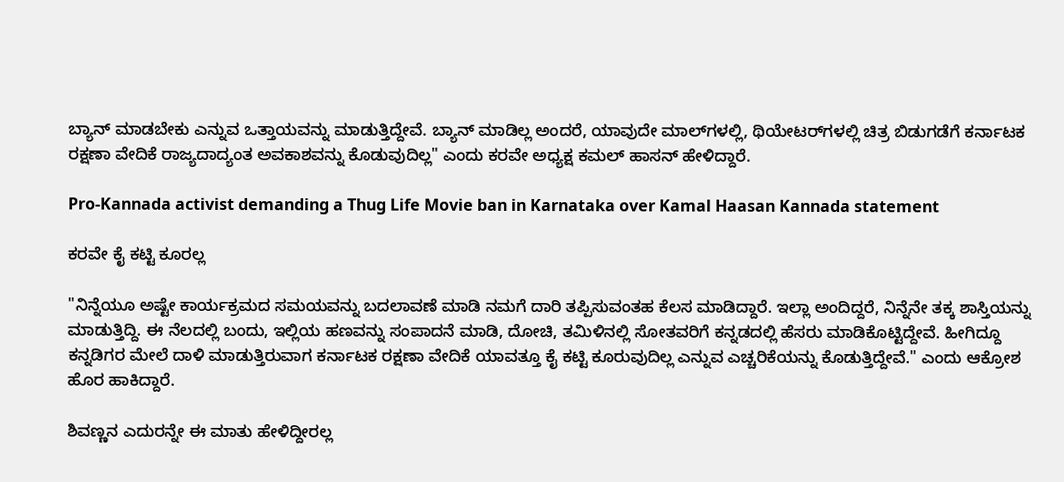ಬ್ಯಾನ್ ಮಾಡಬೇಕು ಎನ್ನುವ ಒತ್ತಾಯವನ್ನು ಮಾಡುತ್ತಿದ್ದೇವೆ. ಬ್ಯಾನ್ ಮಾಡಿಲ್ಲ ಅಂದರೆ, ಯಾವುದೇ ಮಾಲ್‌ಗಳಲ್ಲಿ, ಥಿಯೇಟರ್‌ಗಳಲ್ಲಿ ಚಿತ್ರ ಬಿಡುಗಡೆಗೆ ಕರ್ನಾಟಕ ರಕ್ಷಣಾ ವೇದಿಕೆ ರಾಜ್ಯದಾದ್ಯಂತ ಅವಕಾಶವನ್ನು ಕೊಡುವುದಿಲ್ಲ" ಎಂದು ಕರವೇ ಅಧ್ಯಕ್ಷ ಕಮಲ್ ಹಾಸನ್ ಹೇಳಿದ್ದಾರೆ.

Pro-Kannada activist demanding a Thug Life Movie ban in Karnataka over Kamal Haasan Kannada statement

ಕರವೇ ಕೈ ಕಟ್ಟಿ ಕೂರಲ್ಲ

"ನಿನ್ನೆಯೂ ಅಷ್ಟೇ ಕಾರ್ಯಕ್ರಮದ ಸಮಯವನ್ನು ಬದಲಾವಣೆ ಮಾಡಿ ನಮಗೆ ದಾರಿ ತಪ್ಪಿಸುವಂತಹ ಕೆಲಸ ಮಾಡಿದ್ದಾರೆ. ಇಲ್ಲಾ ಅಂದಿದ್ದರೆ, ನಿನ್ನೆನೇ ತಕ್ಕ ಶಾಸ್ತಿಯನ್ನು ಮಾಡುತ್ತಿದ್ದಿ. ಈ ನೆಲದಲ್ಲಿ ಬಂದು, ಇಲ್ಲಿಯ ಹಣವನ್ನು ಸಂಪಾದನೆ ಮಾಡಿ, ದೋಚಿ, ತಮಿಳಿನಲ್ಲಿ ಸೋತವರಿಗೆ ಕನ್ನಡದಲ್ಲಿ ಹೆಸರು ಮಾಡಿಕೊಟ್ಟಿದ್ದೇವೆ. ಹೀಗಿದ್ದೂ ಕನ್ನಡಿಗರ ಮೇಲೆ ದಾಳಿ ಮಾಡುತ್ತಿರುವಾಗ ಕರ್ನಾಟಕ ರಕ್ಷಣಾ ವೇದಿಕೆ ಯಾವತ್ತೂ ಕೈ ಕಟ್ಟಿ ಕೂರುವುದಿಲ್ಲ ಎನ್ನುವ ಎಚ್ಚರಿಕೆಯನ್ನು ಕೊಡುತ್ತಿದ್ದೇವೆ." ಎಂದು ಆಕ್ರೋಶ ಹೊರ ಹಾಕಿದ್ದಾರೆ.

ಶಿವಣ್ಣನ ಎದುರನ್ನೇ ಈ ಮಾತು ಹೇಳಿದ್ದೀರಲ್ಲ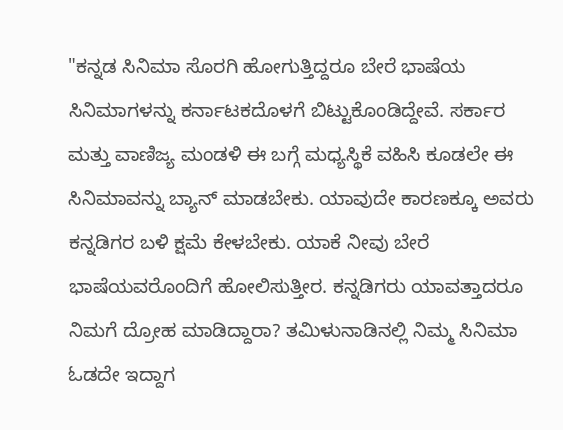"ಕನ್ನಡ ಸಿನಿಮಾ ಸೊರಗಿ ಹೋಗುತ್ತಿದ್ದರೂ ಬೇರೆ ಭಾಷೆಯ ಸಿನಿಮಾಗಳನ್ನು ಕರ್ನಾಟಕದೊಳಗೆ ಬಿಟ್ಟುಕೊಂಡಿದ್ದೇವೆ. ಸರ್ಕಾರ ಮತ್ತು ವಾಣಿಜ್ಯ ಮಂಡಳಿ ಈ ಬಗ್ಗೆ ಮಧ್ಯಸ್ಥಿಕೆ ವಹಿಸಿ ಕೂಡಲೇ ಈ ಸಿನಿಮಾವನ್ನು ಬ್ಯಾನ್ ಮಾಡಬೇಕು. ಯಾವುದೇ ಕಾರಣಕ್ಕೂ ಅವರು ಕನ್ನಡಿಗರ ಬಳಿ ಕ್ಷಮೆ ಕೇಳಬೇಕು. ಯಾಕೆ ನೀವು ಬೇರೆ ಭಾಷೆಯವರೊಂದಿಗೆ ಹೋಲಿಸುತ್ತೀರ. ಕನ್ನಡಿಗರು ಯಾವತ್ತಾದರೂ ನಿಮಗೆ ದ್ರೋಹ ಮಾಡಿದ್ದಾರಾ? ತಮಿಳುನಾಡಿನಲ್ಲಿ ನಿಮ್ಮ ಸಿನಿಮಾ ಓಡದೇ ಇದ್ದಾಗ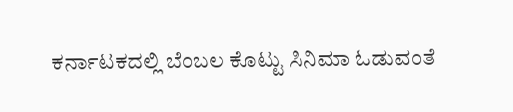ಕರ್ನಾಟಕದಲ್ಲಿ ಬೆಂಬಲ ಕೊಟ್ಟು ಸಿನಿಮಾ ಓಡುವಂತೆ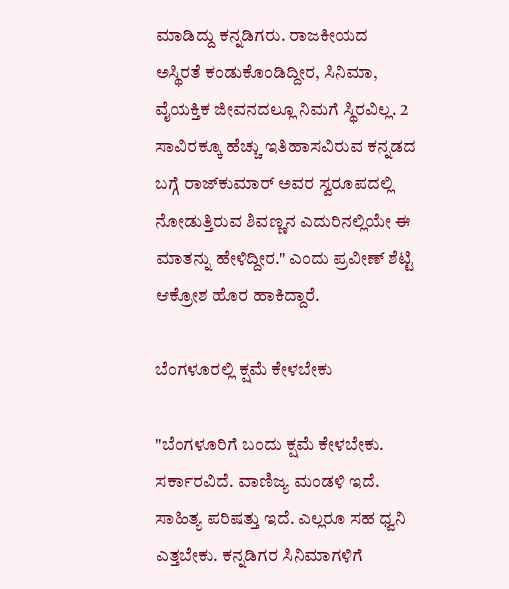ಮಾಡಿದ್ದು ಕನ್ನಡಿಗರು. ರಾಜಕೀಯದ ಅಸ್ಥಿರತೆ ಕಂಡುಕೊಂಡಿದ್ದೀರ, ಸಿನಿಮಾ, ವೈಯಕ್ತಿಕ ಜೀವನದಲ್ಲೂ ನಿಮಗೆ ಸ್ಥಿರವಿಲ್ಲ. 2 ಸಾವಿರಕ್ಕೂ ಹೆಚ್ಚು ಇತಿಹಾಸವಿರುವ ಕನ್ನಡದ ಬಗ್ಗೆ ರಾಜ್‌ಕುಮಾರ್ ಅವರ ಸ್ವರೂಪದಲ್ಲಿ ನೋಡುತ್ತಿರುವ ಶಿವಣ್ಣನ ಎದುರಿನಲ್ಲಿಯೇ ಈ ಮಾತನ್ನು ಹೇಳಿದ್ದೀರ." ಎಂದು ಪ್ರವೀಣ್ ಶೆಟ್ಟಿ ಆಕ್ರೋಶ ಹೊರ ಹಾಕಿದ್ದಾರೆ.

ಬೆಂಗಳೂರಲ್ಲಿ ಕ್ಷಮೆ ಕೇಳಬೇಕು

"ಬೆಂಗಳೂರಿಗೆ ಬಂದು ಕ್ಷಮೆ ಕೇಳಬೇಕು. ಸರ್ಕಾರವಿದೆ. ವಾಣಿಜ್ಯ ಮಂಡಳಿ ಇದೆ. ಸಾಹಿತ್ಯ ಪರಿಷತ್ತು ಇದೆ. ಎಲ್ಲರೂ ಸಹ ಧ್ವನಿ ಎತ್ತಬೇಕು. ಕನ್ನಡಿಗರ ಸಿನಿಮಾಗಳಿಗೆ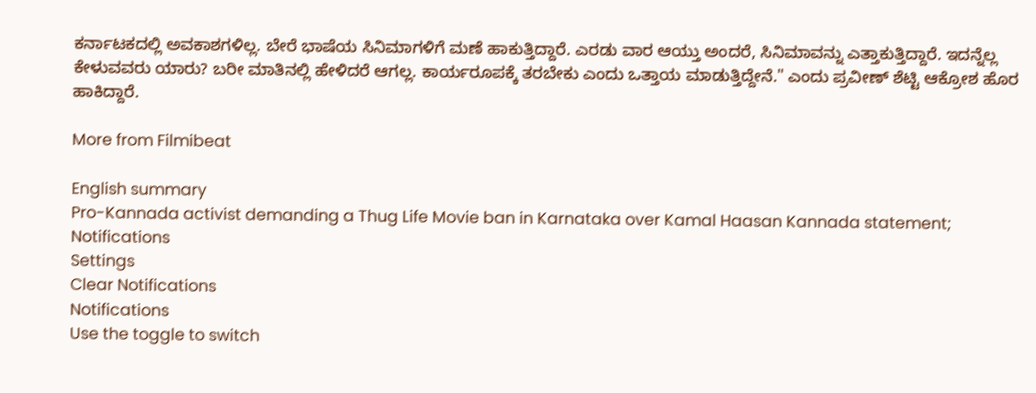ಕರ್ನಾಟಕದಲ್ಲಿ ಅವಕಾಶಗಳಿಲ್ಲ. ಬೇರೆ ಭಾಷೆಯ ಸಿನಿಮಾಗಳಿಗೆ ಮಣೆ ಹಾಕುತ್ತಿದ್ದಾರೆ. ಎರಡು ವಾರ ಆಯ್ತು ಅಂದರೆ, ಸಿನಿಮಾವನ್ನು ಎತ್ತಾಕುತ್ತಿದ್ದಾರೆ. ಇದನ್ನೆಲ್ಲ ಕೇಳುವವರು ಯಾರು? ಬರೀ ಮಾತಿನಲ್ಲಿ ಹೇಳಿದರೆ ಆಗಲ್ಲ. ಕಾರ್ಯರೂಪಕ್ಕೆ ತರಬೇಕು ಎಂದು ಒತ್ತಾಯ ಮಾಡುತ್ತಿದ್ದೇನೆ." ಎಂದು ಪ್ರವೀಣ್ ಶೆಟ್ಟಿ ಆಕ್ರೋಶ ಹೊರ ಹಾಕಿದ್ದಾರೆ.

More from Filmibeat

English summary
Pro-Kannada activist demanding a Thug Life Movie ban in Karnataka over Kamal Haasan Kannada statement;
Notifications
Settings
Clear Notifications
Notifications
Use the toggle to switch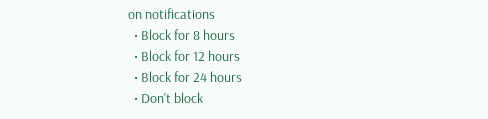on notifications
  • Block for 8 hours
  • Block for 12 hours
  • Block for 24 hours
  • Don't block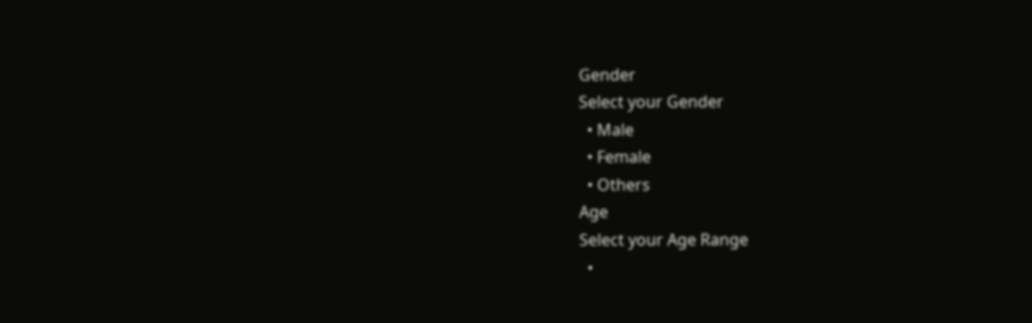Gender
Select your Gender
  • Male
  • Female
  • Others
Age
Select your Age Range
  •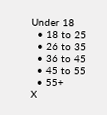Under 18
  • 18 to 25
  • 26 to 35
  • 36 to 45
  • 45 to 55
  • 55+
X